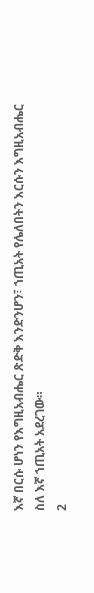እኛ በርሱ ሆነን የእግዚአብሔር ጽድቅ እንድንሆን፣ ኀጢአት የሌለበትን እርሱን እግዚአብሔር ስለ እኛ ኀጢአት አደረገው።
2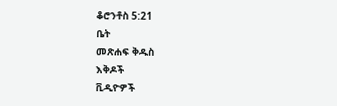ቆሮንቶስ 5:21
ቤት
መጽሐፍ ቅዱስ
እቅዶች
ቪዲዮዎች